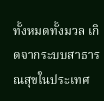ทั้งหมดทั้งมวล เกิดจากระบบสาธารณสุขในประเทศ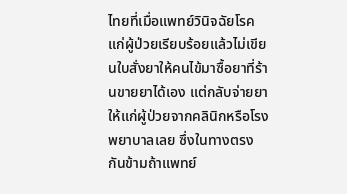ไทยที่เมื่อแพทย์วินิจฉัยโรคแก่ผู้ป่วยเรียบร้อยแล้วไม่เขียนใบสั่งยาให้คนไข้มาซื้อยาที่ร้านขายยาได้เอง แต่กลับจ่ายยาให้แก่ผู้ป่วยจากคลินิกหรือโรงพยาบาลเลย ซึ่งในทางตรงกันข้ามถ้าแพทย์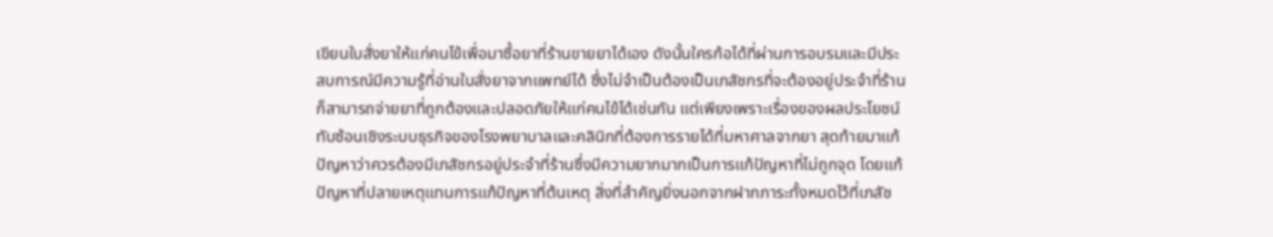เขียนใบสั่งยาให้แก่คนไข้เพื่อมาซื้อยาที่ร้านขายยาได้เอง ดังนั้นใครก้อได้ที่ผ่านการอบรมและมีประสบการณ์มีความรู้ที่อ่านใบสั่งยาจากแพทย์ได้ ซึ่งไม่จำเป็นต้องเป็นเภสัชกรที่จะต้องอยู่ประจำที่ร้านก็สามารถจ่ายยาที่ถูกต้องและปลอดภัยให้แก่คนไข้ได้เช่นกัน แต่เพียงเพราะเรื่องของผลประโยชน์ทับซ้อนเชิงระบบธุรกิจของโรงพยาบาลและคลินิกที่ต้องการรายได้ที่มหาศาลจากยา สุดท้ายมาแก้ปัญหาว่าควรต้องมีเภสัชกรอยู่ประจำที่ร้านซึ่งมีความยากมากเป็นการแก้ปัญหาที่ไม่ถูกจุด โดยแก้ปัญหาที่ปลายเหตุแทนการแก้ปัญหาที่ต้นเหตุ สิ่งที่สำคัญยิ่งนอกจากฝากภาระทั้งหมดไว้ที่เภสัช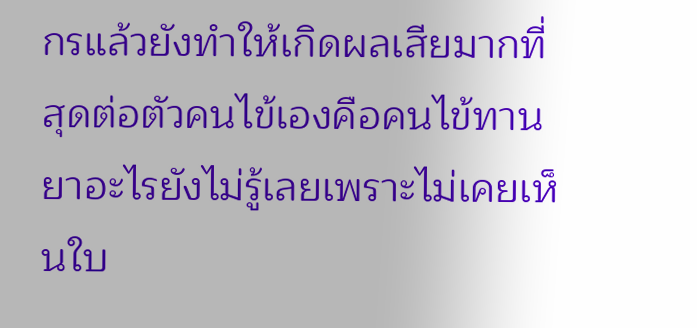กรแล้วยังทำให้เกิดผลเสียมากที่สุดต่อตัวคนไข้เองคือคนไข้ทานยาอะไรยังไม่รู้เลยเพราะไม่เคยเห็นใบ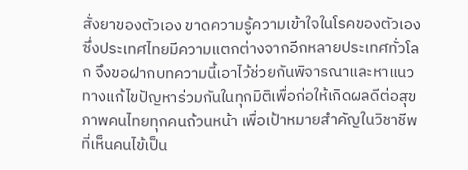สั่งยาของตัวเอง ขาดความรู้ความเข้าใจในโรคของตัวเอง ซึ่งประเทศไทยมีความแตกต่างจากอีกหลายประเทศทั่วโลก จึงขอฝากบทความนี้เอาไว้ช่วยกันพิจารณาและหาแนวทางแก้ไขปัญหาร่วมกันในทุกมิติเพื่อก่อให้เกิดผลดีต่อสุขภาพคนไทยทุกคนถ้วนหน้า เพื่อเป้าหมายสำคัญในวิชาชีพที่เห็นคนไข้เป็น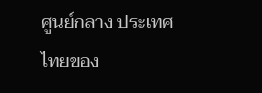ศูนย์กลาง ประเทศไทยของ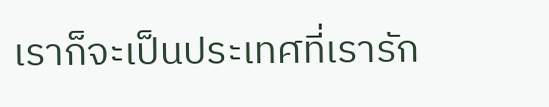เราก็จะเป็นประเทศที่เรารัก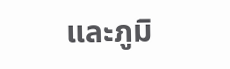และภูมิ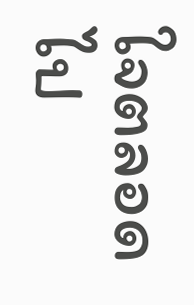ใจตลอดไป